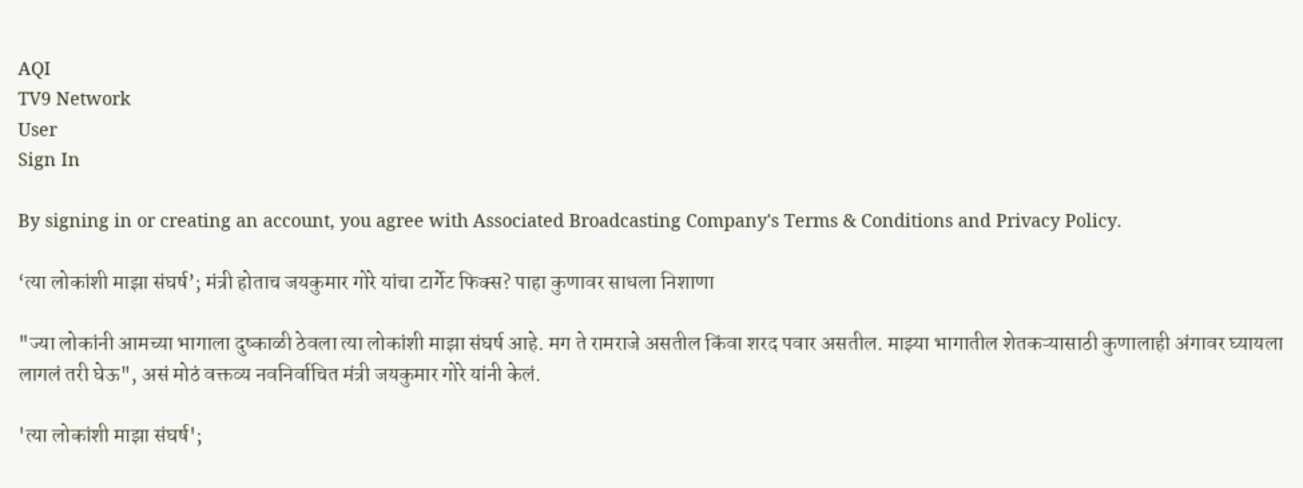AQI
TV9 Network
User
Sign In

By signing in or creating an account, you agree with Associated Broadcasting Company's Terms & Conditions and Privacy Policy.

‘त्या लोकांशी माझा संघर्ष’; मंत्री होताच जयकुमार गोरे यांचा टार्गेट फिक्स? पाहा कुणावर साधला निशाणा

"ज्या लोकांनी आमच्या भागाला दुष्काळी ठेवला त्या लोकांशी माझा संघर्ष आहे. मग ते रामराजे असतील किंवा शरद पवार असतील. माझ्या भागातील शेतकऱ्यासाठी कुणालाही अंगावर घ्यायला लागलं तरी घेऊ", असं मोठं वक्तव्य नवनिर्वाचित मंत्री जयकुमार गोरे यांनी केलं.

'त्या लोकांशी माझा संघर्ष';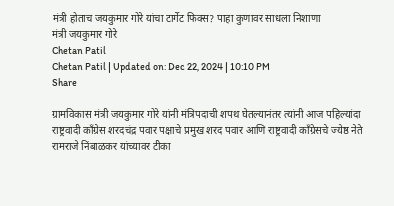मंत्री होताच जयकुमार गोरे यांचा टार्गेट फिक्स? पाहा कुणावर साधला निशाणा
मंत्री जयकुमार गोरे
Chetan Patil
Chetan Patil | Updated on: Dec 22, 2024 | 10:10 PM
Share

ग्रामविकास मंत्री जयकुमार गोरे यांनी मंत्रिपदाची शपथ घेतल्यानंतर त्यांनी आज पहिल्यांदा राष्ट्रवादी काँग्रेस शरदचंद्र पवार पक्षाचे प्रमुख शरद पवार आणि राष्ट्रवादी काँग्रेसचे ज्येष्ठ नेते रामराजे निंबाळकर यांच्यावर टीका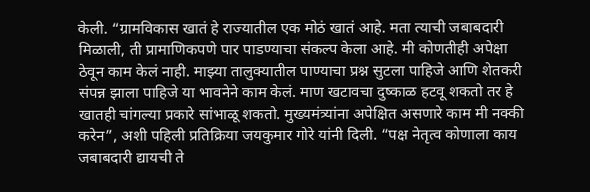केली. “ग्रामविकास खातं हे राज्यातील एक मोठं खातं आहे. मता त्याची जबाबदारी मिळाली, ती प्रामाणिकपणे पार पाडण्याचा संकल्प केला आहे. मी कोणतीही अपेक्षा ठेवून काम केलं नाही. माझ्या तालुक्यातील पाण्याचा प्रश्न सुटला पाहिजे आणि शेतकरी संपन्न झाला पाहिजे या भावनेने काम केलं. माण खटावचा दुष्काळ हटवू शकतो तर हे खातही चांगल्या प्रकारे सांभाळू शकतो. मुख्यमंत्र्यांना अपेक्षित असणारे काम मी नक्की करेन”, अशी पहिली प्रतिक्रिया जयकुमार गोरे यांनी दिली. “पक्ष नेतृत्व कोणाला काय जबाबदारी द्यायची ते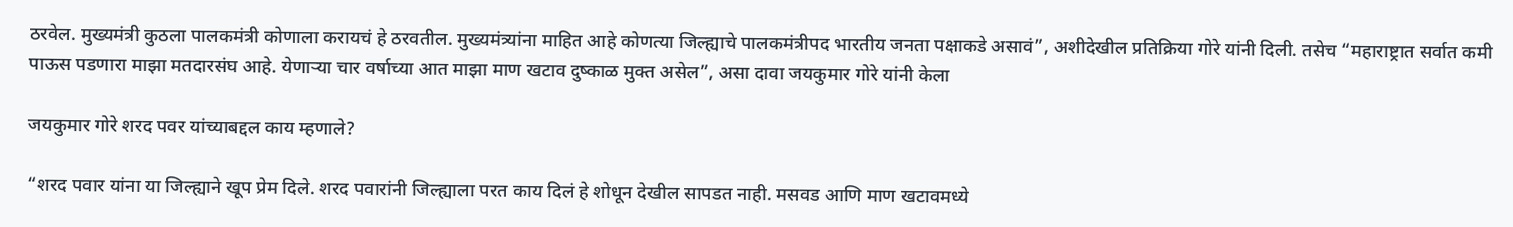ठरवेल. मुख्यमंत्री कुठला पालकमंत्री कोणाला करायचं हे ठरवतील. मुख्यमंत्र्यांना माहित आहे कोणत्या जिल्ह्याचे पालकमंत्रीपद भारतीय जनता पक्षाकडे असावं”, अशीदेखील प्रतिक्रिया गोरे यांनी दिली. तसेच “महाराष्ट्रात सर्वात कमी पाऊस पडणारा माझा मतदारसंघ आहे. येणाऱ्या चार वर्षाच्या आत माझा माण खटाव दुष्काळ मुक्त असेल”, असा दावा जयकुमार गोरे यांनी केला

जयकुमार गोरे शरद पवर यांच्याबद्दल काय म्हणाले?

“शरद पवार यांना या जिल्ह्याने खूप प्रेम दिले. शरद पवारांनी जिल्ह्याला परत काय दिलं हे शोधून देखील सापडत नाही. मसवड आणि माण खटावमध्ये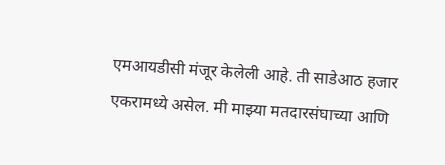एमआयडीसी मंजूर केलेली आहे. ती साडेआठ हजार एकरामध्ये असेल. मी माझ्या मतदारसंघाच्या आणि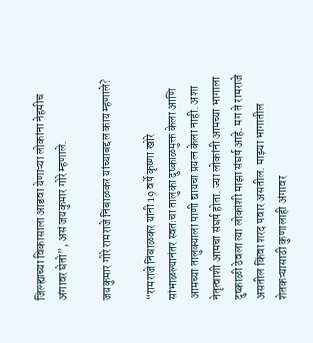जिल्ह्याच्या विकासाला आडवा येणाऱ्या लोकांना नेहमीच अंगावर घेतो”, असं जयकुमार गोरे म्हणाले.

जयकुमार गोरे रामराजे निंबाळकर यांच्याबद्दल काय म्हणाले?

“रामराजे निंबाळकर यांनी 19 वर्षे कृष्णा खोरे सांभाळल्यानंतर स्वतःचा तालुका दुष्काळमुक्त केला आणि आमच्या तालुक्याला पाणी द्यायचा प्रयत्न केला नाही. अशा नेतृत्वाशी आमचा संघर्ष होता. ज्या लोकांनी आमच्या भागाला दुष्काळी ठेवला त्या लोकांशी माझा संघर्ष आहे. मग ते रामराजे असतील किंवा शरद पवार असतील. माझ्या भागातील शेतकऱ्यासाठी कुणालाही अंगावर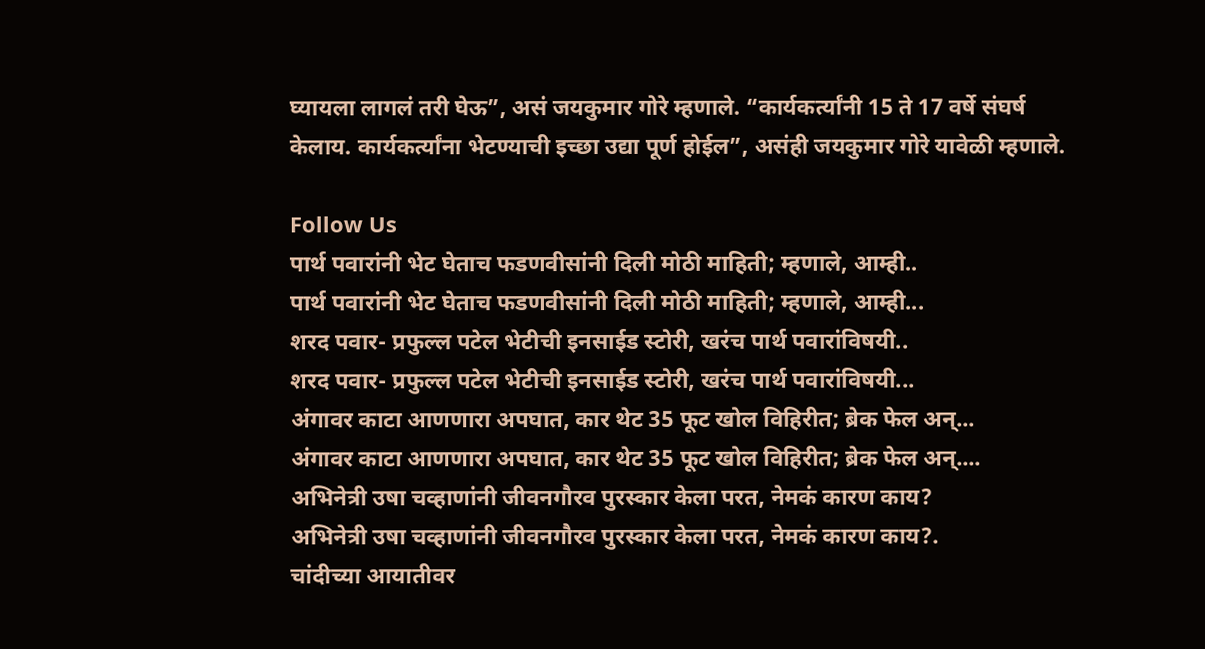घ्यायला लागलं तरी घेऊ”, असं जयकुमार गोरे म्हणाले. “कार्यकर्त्यांनी 15 ते 17 वर्षे संघर्ष केलाय. कार्यकर्त्यांना भेटण्याची इच्छा उद्या पूर्ण होईल”, असंही जयकुमार गोरे यावेळी म्हणाले.

Follow Us
पार्थ पवारांनी भेट घेताच फडणवीसांनी दिली मोठी माहिती; म्हणाले, आम्ही..
पार्थ पवारांनी भेट घेताच फडणवीसांनी दिली मोठी माहिती; म्हणाले, आम्ही...
शरद पवार- प्रफुल्ल पटेल भेटीची इनसाईड स्टोरी, खरंच पार्थ पवारांविषयी..
शरद पवार- प्रफुल्ल पटेल भेटीची इनसाईड स्टोरी, खरंच पार्थ पवारांविषयी...
अंगावर काटा आणणारा अपघात, कार थेट 35 फूट खोल विहिरीत; ब्रेक फेल अन्...
अंगावर काटा आणणारा अपघात, कार थेट 35 फूट खोल विहिरीत; ब्रेक फेल अन्....
अभिनेत्री उषा चव्हाणांनी जीवनगौरव पुरस्कार केला परत, नेमकं कारण काय?
अभिनेत्री उषा चव्हाणांनी जीवनगौरव पुरस्कार केला परत, नेमकं कारण काय?.
चांदीच्या आयातीवर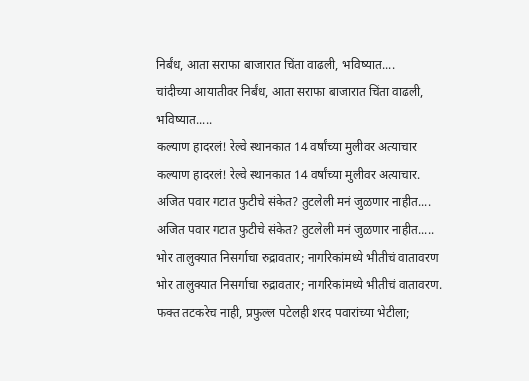निर्बंध, आता सराफा बाजारात चिंता वाढली, भविष्यात....
चांदीच्या आयातीवर निर्बंध, आता सराफा बाजारात चिंता वाढली, भविष्यात.....
कल्याण हादरलं! रेल्वे स्थानकात 14 वर्षांच्या मुलीवर अत्याचार
कल्याण हादरलं! रेल्वे स्थानकात 14 वर्षांच्या मुलीवर अत्याचार.
अजित पवार गटात फुटीचे संकेत? तुटलेली मनं जुळणार नाहीत....
अजित पवार गटात फुटीचे संकेत? तुटलेली मनं जुळणार नाहीत.....
भोर तालुक्यात निसर्गाचा रुद्रावतार; नागरिकांमध्ये भीतीचं वातावरण
भोर तालुक्यात निसर्गाचा रुद्रावतार; नागरिकांमध्ये भीतीचं वातावरण.
फक्त तटकरेच नाही, प्रफुल्ल पटेलही शरद पवारांच्या भेटीला;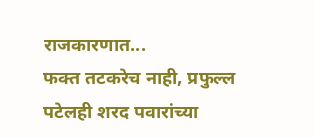राजकारणात...
फक्त तटकरेच नाही, प्रफुल्ल पटेलही शरद पवारांच्या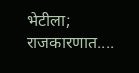भेटीला; राजकारणात....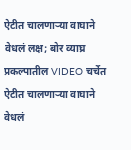ऐटीत चालणाऱ्या वाघाने वेधलं लक्ष; बोर व्याघ्र प्रकल्पातील VIDEO चर्चेत
ऐटीत चालणाऱ्या वाघाने वेधलं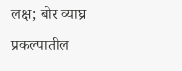लक्ष; बोर व्याघ्र प्रकल्पातील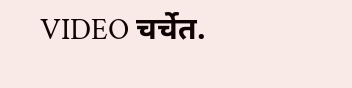VIDEO चर्चेत.